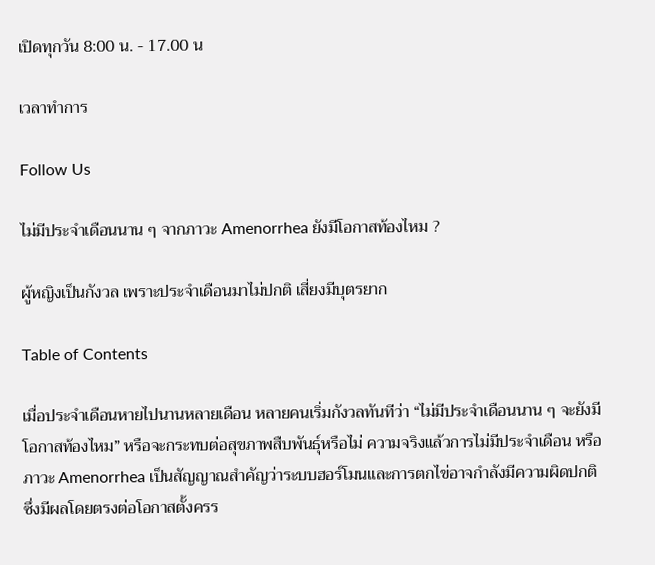เปิดทุกวัน 8:00 น. - 17.00 น

เวลาทำการ

Follow Us

ไม่มีประจำเดือนนาน ๆ จากภาวะ Amenorrhea ยังมีโอกาสท้องไหม ?

ผู้หญิงเป็นกังวล เพราะประจำเดือนมาไม่ปกติ เสี่ยงมีบุตรยาก

Table of Contents

เมื่อประจำเดือนหายไปนานหลายเดือน หลายคนเริ่มกังวลทันทีว่า “ไม่มีประจำเดือนนาน ๆ จะยังมีโอกาสท้องไหม” หรือจะกระทบต่อสุขภาพสืบพันธุ์หรือไม่ ความจริงแล้วการไม่มีประจำเดือน หรือภาวะ Amenorrhea เป็นสัญญาณสำคัญว่าระบบฮอร์โมนและการตกไข่อาจกำลังมีความผิดปกติ ซึ่งมีผลโดยตรงต่อโอกาสตั้งครร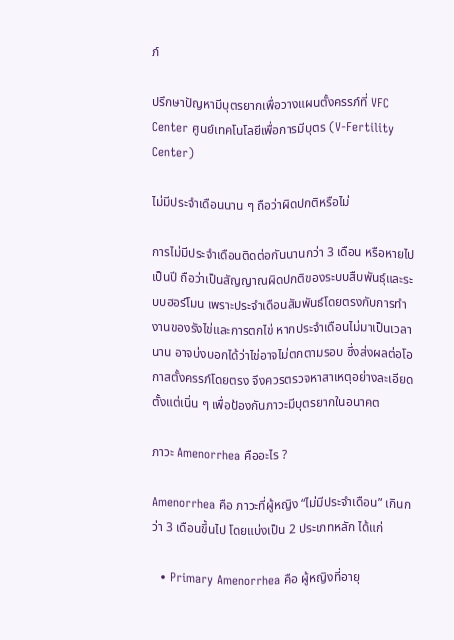ภ์

ปรึกษาปัญหามีบุตรยากเพื่อวางแผนตั้งครรภ์ที่ VFC Center ศูนย์เทคโนโลยีเพื่อการมีบุตร (V-Fertility Center)

ไม่มีประจำเดือนนาน ๆ ถือว่าผิดปกติหรือไม่

การไม่มีประจำเดือนติดต่อกันนานกว่า 3 เดือน หรือหายไปเป็นปี ถือว่าเป็นสัญญาณผิดปกติของระบบสืบพันธุ์และระบบฮอร์โมน เพราะประจำเดือนสัมพันธ์โดยตรงกับการทำงานของรังไข่และการตกไข่ หากประจำเดือนไม่มาเป็นเวลานาน อาจบ่งบอกได้ว่าไข่อาจไม่ตกตามรอบ ซึ่งส่งผลต่อโอกาสตั้งครรภ์โดยตรง จึงควรตรวจหาสาเหตุอย่างละเอียดตั้งแต่เนิ่น ๆ เพื่อป้องกันภาวะมีบุตรยากในอนาคต

ภาวะ Amenorrhea คืออะไร ?

Amenorrhea คือ ภาวะที่ผู้หญิง “ไม่มีประจำเดือน” เกินกว่า 3 เดือนขึ้นไป โดยแบ่งเป็น 2 ประเภทหลัก ได้แก่

  • Primary Amenorrhea คือ ผู้หญิงที่อายุ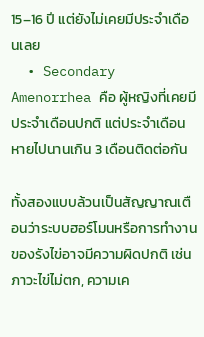15–16 ปี แต่ยังไม่เคยมีประจำเดือนเลย
  • Secondary Amenorrhea คือ ผู้หญิงที่เคยมีประจำเดือนปกติ แต่ประจำเดือนหายไปนานเกิน 3 เดือนติดต่อกัน

ทั้งสองแบบล้วนเป็นสัญญาณเตือนว่าระบบฮอร์โมนหรือการทำงานของรังไข่อาจมีความผิดปกติ เช่น ภาวะไข่ไม่ตก, ความเค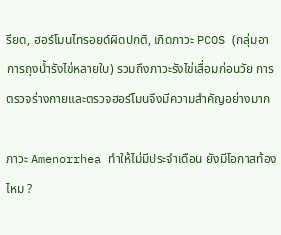รียด, ฮอร์โมนไทรอยด์ผิดปกติ, เกิดภาวะ PCOS (กลุ่มอาการถุงน้ำรังไข่หลายใบ) รวมถึงภาวะรังไข่เสื่อมก่อนวัย การตรวจร่างกายและตรวจฮอร์โมนจึงมีความสำคัญอย่างมาก

ภาวะ Amenorrhea ทำให้ไม่มีประจำเดือน ยังมีโอกาสท้องไหม ?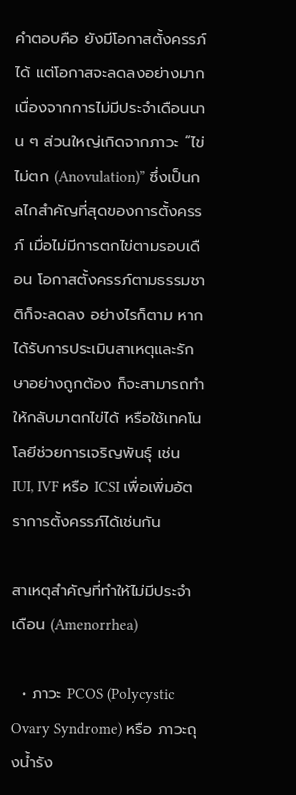คำตอบคือ ยังมีโอกาสตั้งครรภ์ได้ แต่โอกาสจะลดลงอย่างมาก เนื่องจากการไม่มีประจำเดือนนาน ๆ ส่วนใหญ่เกิดจากภาวะ “ไข่ไม่ตก (Anovulation)” ซึ่งเป็นกลไกสำคัญที่สุดของการตั้งครรภ์ เมื่อไม่มีการตกไข่ตามรอบเดือน โอกาสตั้งครรภ์ตามธรรมชาติก็จะลดลง อย่างไรก็ตาม หากได้รับการประเมินสาเหตุและรักษาอย่างถูกต้อง ก็จะสามารถทำให้กลับมาตกไข่ได้ หรือใช้เทคโนโลยีช่วยการเจริญพันธุ์ เช่น IUI, IVF หรือ ICSI เพื่อเพิ่มอัตราการตั้งครรภ์ได้เช่นกัน

สาเหตุสำคัญที่ทำให้ไม่มีประจำเดือน (Amenorrhea)

  • ภาวะ PCOS (Polycystic Ovary Syndrome) หรือ ภาวะถุงน้ำรัง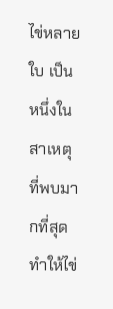ไข่หลายใบ เป็นหนึ่งในสาเหตุที่พบมากที่สุด ทำให้ไข่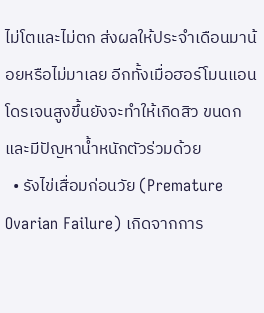ไม่โตและไม่ตก ส่งผลให้ประจำเดือนมาน้อยหรือไม่มาเลย อีกทั้งเมื่อฮอร์โมนแอนโดรเจนสูงขึ้นยังจะทำให้เกิดสิว ขนดก และมีปัญหาน้ำหนักตัวร่วมด้วย
  • รังไข่เสื่อมก่อนวัย (Premature Ovarian Failure) เกิดจากการ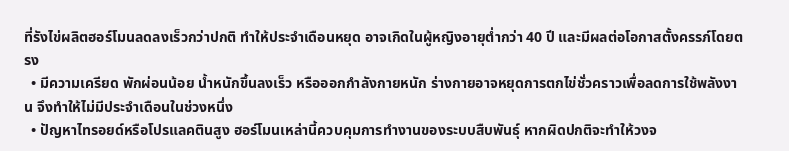ที่รังไข่ผลิตฮอร์โมนลดลงเร็วกว่าปกติ ทำให้ประจำเดือนหยุด อาจเกิดในผู้หญิงอายุต่ำกว่า 40 ปี และมีผลต่อโอกาสตั้งครรภ์โดยตรง
  • มีความเครียด พักผ่อนน้อย น้ำหนักขึ้นลงเร็ว หรือออกกำลังกายหนัก ร่างกายอาจหยุดการตกไข่ชั่วคราวเพื่อลดการใช้พลังงาน จึงทำให้ไม่มีประจำเดือนในช่วงหนึ่ง
  • ปัญหาไทรอยด์หรือโปรแลคตินสูง ฮอร์โมนเหล่านี้ควบคุมการทำงานของระบบสืบพันธุ์ หากผิดปกติจะทำให้วงจ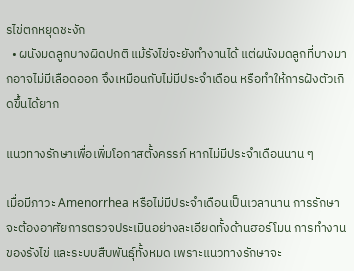รไข่ตกหยุดชะงัก
  • ผนังมดลูกบางผิดปกติ แม้รังไข่จะยังทำงานได้ แต่ผนังมดลูกที่บางมากอาจไม่มีเลือดออก จึงเหมือนกับไม่มีประจำเดือน หรือทำให้การฝังตัวเกิดขึ้นได้ยาก

แนวทางรักษาเพื่อเพิ่มโอกาสตั้งครรภ์ หากไม่มีประจำเดือนนาน ๆ

เมื่อมีภาวะ Amenorrhea หรือไม่มีประจำเดือนเป็นเวลานาน การรักษาจะต้องอาศัยการตรวจประเมินอย่างละเอียดทั้งด้านฮอร์โมน การทำงานของรังไข่ และระบบสืบพันธุ์ทั้งหมด เพราะแนวทางรักษาจะ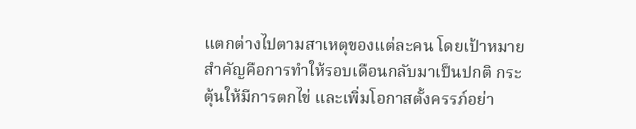แตกต่างไปตามสาเหตุของแต่ละคน โดยเป้าหมายสำคัญคือการทำให้รอบเดือนกลับมาเป็นปกติ กระตุ้นให้มีการตกไข่ และเพิ่มโอกาสตั้งครรภ์อย่า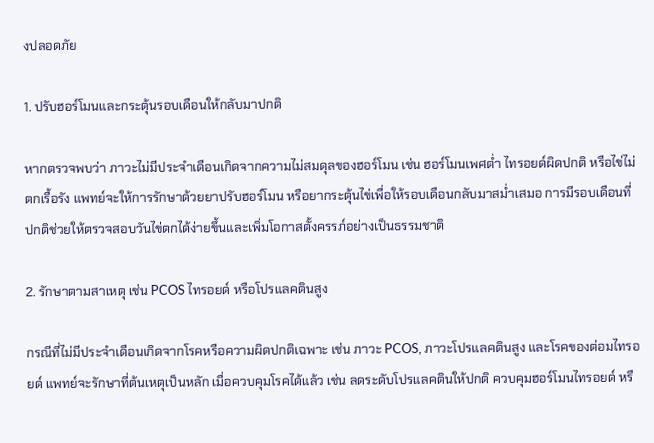งปลอดภัย

1. ปรับฮอร์โมนและกระตุ้นรอบเดือนให้กลับมาปกติ

หากตรวจพบว่า ภาวะไม่มีประจำเดือนเกิดจากความไม่สมดุลของฮอร์โมน เช่น ฮอร์โมนเพศต่ำ ไทรอยด์ผิดปกติ หรือไข่ไม่ตกเรื้อรัง แพทย์จะให้การรักษาด้วยยาปรับฮอร์โมน หรือยากระตุ้นไข่เพื่อให้รอบเดือนกลับมาสม่ำเสมอ การมีรอบเดือนที่ปกติช่วยให้ตรวจสอบวันไข่ตกได้ง่ายขึ้นและเพิ่มโอกาสตั้งครรภ์อย่างเป็นธรรมชาติ

2. รักษาตามสาเหตุ เช่น PCOS ไทรอยด์ หรือโปรแลคตินสูง

กรณีที่ไม่มีประจำเดือนเกิดจากโรคหรือความผิดปกติเฉพาะ เช่น ภาวะ PCOS, ภาวะโปรแลคตินสูง และโรคของต่อมไทรอยด์ แพทย์จะรักษาที่ต้นเหตุเป็นหลัก เมื่อควบคุมโรคได้แล้ว เช่น ลดระดับโปรแลคตินให้ปกติ ควบคุมฮอร์โมนไทรอยด์ หรื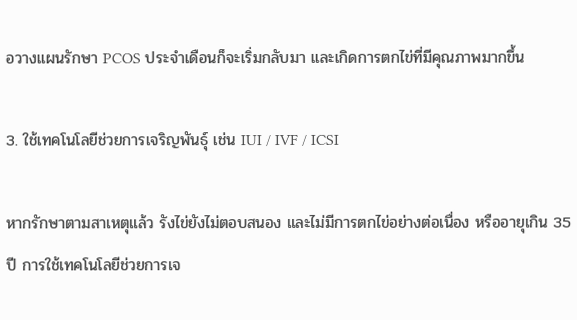อวางแผนรักษา PCOS ประจำเดือนก็จะเริ่มกลับมา และเกิดการตกไข่ที่มีคุณภาพมากขึ้น

3. ใช้เทคโนโลยีช่วยการเจริญพันธุ์ เช่น IUI / IVF / ICSI

หากรักษาตามสาเหตุแล้ว รังไข่ยังไม่ตอบสนอง และไม่มีการตกไข่อย่างต่อเนื่อง หรืออายุเกิน 35 ปี การใช้เทคโนโลยีช่วยการเจ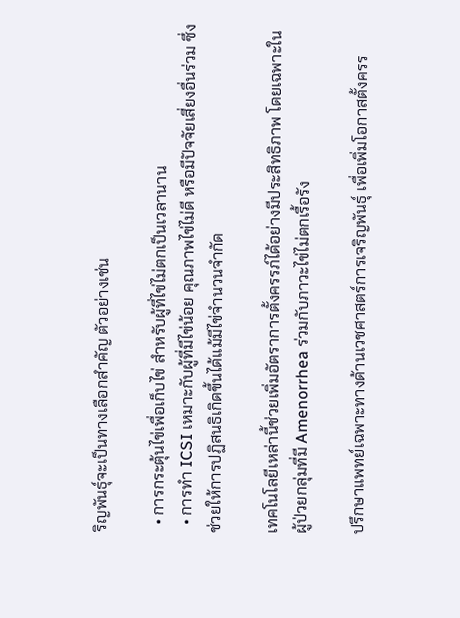ริญพันธุ์จะเป็นทางเลือกสำคัญ ตัวอย่างเช่น

  • การกระตุ้นไข่เพื่อเก็บไข่ สำหรับผู้ที่ไข่ไม่ตกเป็นเวลานาน
  • การทำ ICSI เหมาะกับผู้ที่มีไข่น้อย คุณภาพไข่ไม่ดี หรือมีปัจจัยเสี่ยงอื่นร่วม ซึ่งช่วยให้การปฏิสนธิเกิดขึ้นได้แม้มีไข่จำนวนจำกัด

เทคโนโลยีเหล่านี้ช่วยเพิ่มอัตราการตั้งครรภ์ได้อย่างมีประสิทธิภาพ โดยเฉพาะในผู้ป่วยกลุ่มที่มี Amenorrhea ร่วมกับภาวะไข่ไม่ตกเรื้อรัง

ปรึกษาแพทย์เฉพาะทางด้านเวชศาสตร์การเจริญพันธุ์ เพื่อเพิ่มโอกาสตั้งครร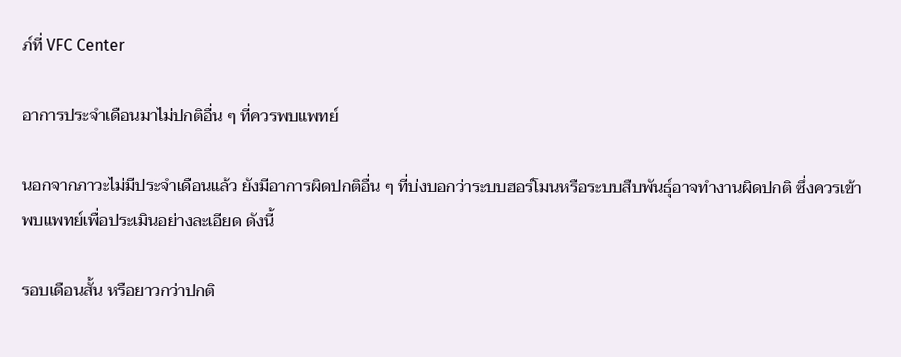ภ์ที่ VFC Center

อาการประจำเดือนมาไม่ปกติอื่น ๆ ที่ควรพบแพทย์

นอกจากภาวะไม่มีประจำเดือนแล้ว ยังมีอาการผิดปกติอื่น ๆ ที่บ่งบอกว่าระบบฮอร์โมนหรือระบบสืบพันธุ์อาจทำงานผิดปกติ ซึ่งควรเข้าพบแพทย์เพื่อประเมินอย่างละเอียด ดังนี้

รอบเดือนสั้น หรือยาวกว่าปกติ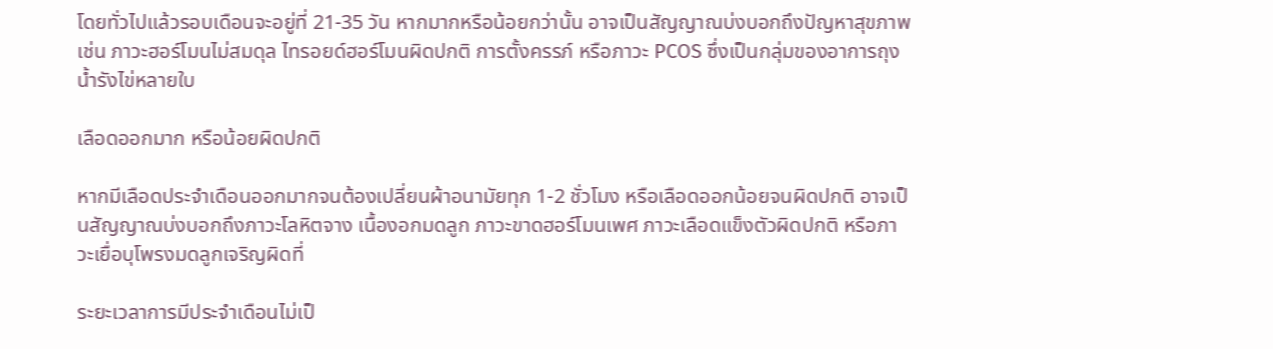โดยทั่วไปแล้วรอบเดือนจะอยู่ที่ 21-35 วัน หากมากหรือน้อยกว่านั้น อาจเป็นสัญญาณบ่งบอกถึงปัญหาสุขภาพ เช่น ภาวะฮอร์โมนไม่สมดุล ไทรอยด์ฮอร์โมนผิดปกติ การตั้งครรภ์ หรือภาวะ PCOS ซึ่งเป็นกลุ่มของอาการถุงน้ำรังไข่หลายใบ

เลือดออกมาก หรือน้อยผิดปกติ

หากมีเลือดประจำเดือนออกมากจนต้องเปลี่ยนผ้าอนามัยทุก 1-2 ชั่วโมง หรือเลือดออกน้อยจนผิดปกติ อาจเป็นสัญญาณบ่งบอกถึงภาวะโลหิตจาง เนื้องอกมดลูก ภาวะขาดฮอร์โมนเพศ ภาวะเลือดแข็งตัวผิดปกติ หรือภาวะเยื่อบุโพรงมดลูกเจริญผิดที่

ระยะเวลาการมีประจำเดือนไม่เป็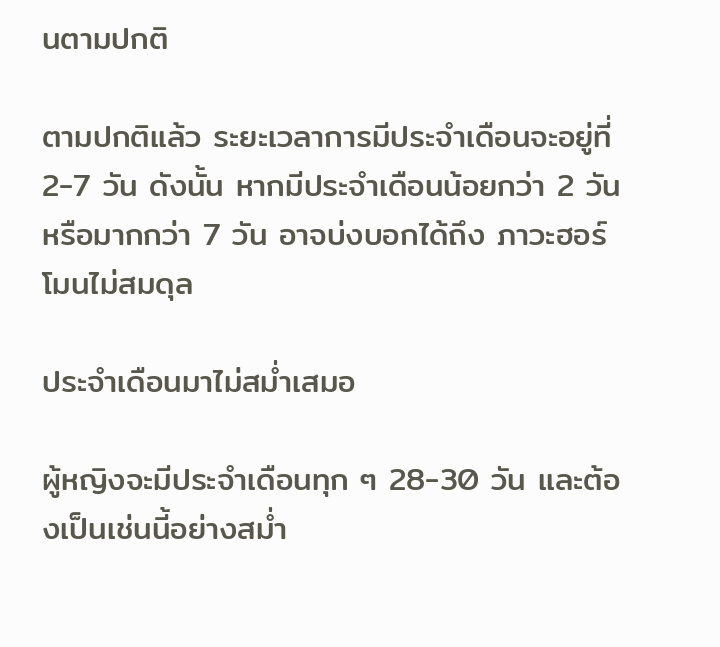นตามปกติ

ตามปกติแล้ว ระยะเวลาการมีประจำเดือนจะอยู่ที่ 2-7 วัน ดังนั้น หากมีประจำเดือนน้อยกว่า 2 วัน หรือมากกว่า 7 วัน อาจบ่งบอกได้ถึง ภาวะฮอร์โมนไม่สมดุล

ประจำเดือนมาไม่สม่ำเสมอ

ผู้หญิงจะมีประจำเดือนทุก ๆ 28-30 วัน และต้องเป็นเช่นนี้อย่างสม่ำ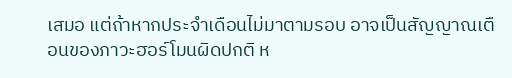เสมอ แต่ถ้าหากประจำเดือนไม่มาตามรอบ อาจเป็นสัญญาณเตือนของภาวะฮอร์โมนผิดปกติ ห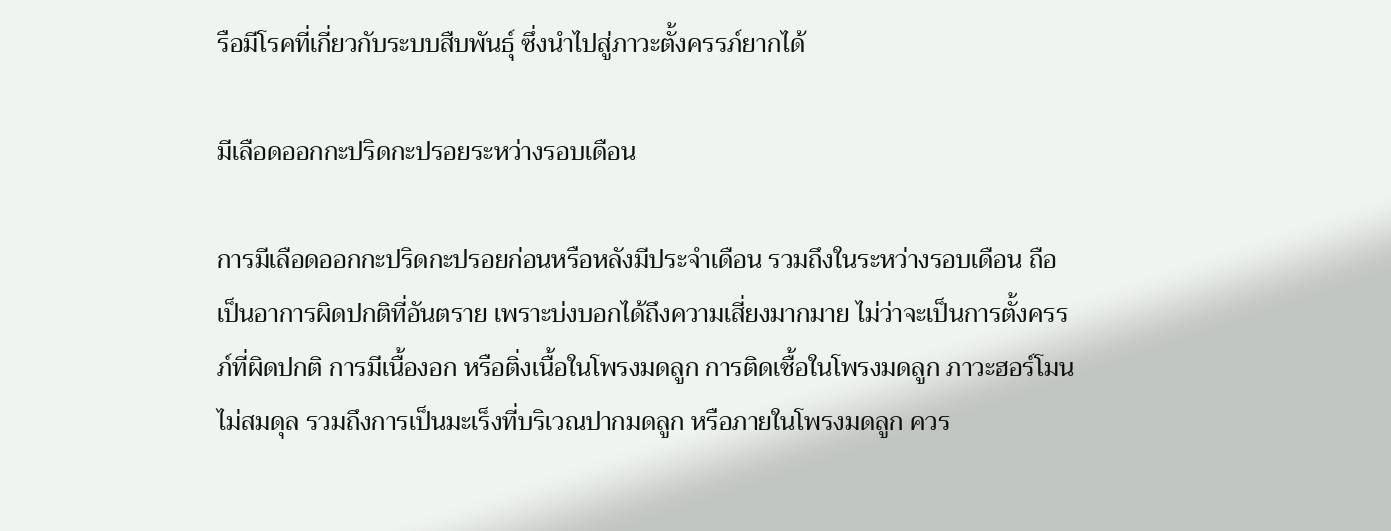รือมีโรคที่เกี่ยวกับระบบสืบพันธุ์ ซึ่งนำไปสู่ภาวะตั้งครรภ์ยากได้

มีเลือดออกกะปริดกะปรอยระหว่างรอบเดือน

การมีเลือดออกกะปริดกะปรอยก่อนหรือหลังมีประจำเดือน รวมถึงในระหว่างรอบเดือน ถือเป็นอาการผิดปกติที่อันตราย เพราะบ่งบอกได้ถึงความเสี่ยงมากมาย ไม่ว่าจะเป็นการตั้งครรภ์ที่ผิดปกติ การมีเนื้องอก หรือติ่งเนื้อในโพรงมดลูก การติดเชื้อในโพรงมดลูก ภาวะฮอร์โมนไม่สมดุล รวมถึงการเป็นมะเร็งที่บริเวณปากมดลูก หรือภายในโพรงมดลูก ควร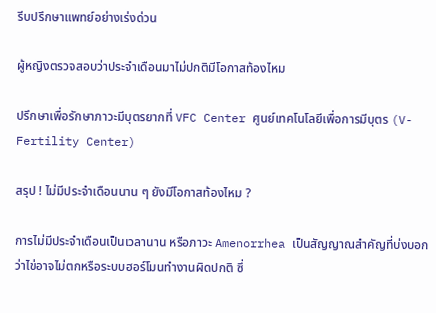รีบปรึกษาแพทย์อย่างเร่งด่วน

ผู้หญิงตรวจสอบว่าประจำเดือนมาไม่ปกติมีโอกาสท้องไหม

ปรึกษาเพื่อรักษาภาวะมีบุตรยากที่ VFC Center ศูนย์เทคโนโลยีเพื่อการมีบุตร (V-Fertility Center)

สรุป ! ไม่มีประจำเดือนนาน ๆ ยังมีโอกาสท้องไหม ?

การไม่มีประจำเดือนเป็นเวลานาน หรือภาวะ Amenorrhea เป็นสัญญาณสำคัญที่บ่งบอกว่าไข่อาจไม่ตกหรือระบบฮอร์โมนทำงานผิดปกติ ซึ่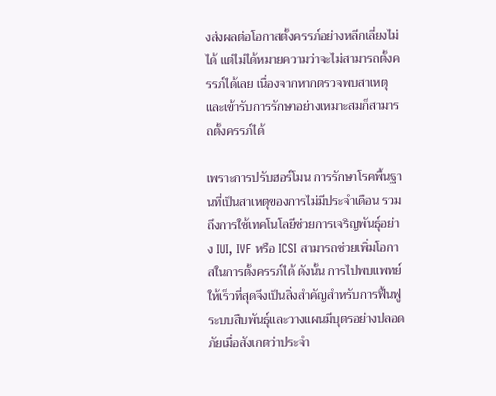งส่งผลต่อโอกาสตั้งครรภ์อย่างหลีกเลี่ยงไม่ได้ แต่ไม่ได้หมายความว่าจะไม่สามารถตั้งครรภ์ได้เลย เนื่องจากหากตรวจพบสาเหตุและเข้ารับการรักษาอย่างเหมาะสมก็สามารถตั้งครรภ์ได้

เพราะการปรับฮอร์โมน การรักษาโรคพื้นฐานที่เป็นสาเหตุของการไม่มีประจำเดือน รวมถึงการใช้เทคโนโลยีช่วยการเจริญพันธุ์อย่าง IUI, IVF หรือ ICSI สามารถช่วยเพิ่มโอกาสในการตั้งครรภ์ได้ ดังนั้น การไปพบแพทย์ให้เร็วที่สุดจึงเป็นสิ่งสำคัญสำหรับการฟื้นฟูระบบสืบพันธุ์และวางแผนมีบุตรอย่างปลอดภัยเมื่อสังเกตว่าประจำ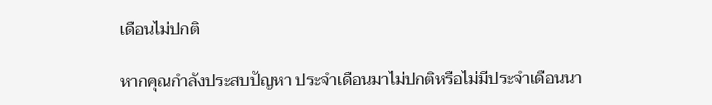เดือนไม่ปกติ

หากคุณกำลังประสบปัญหา ประจำเดือนมาไม่ปกติหรือไม่มีประจำเดือนนา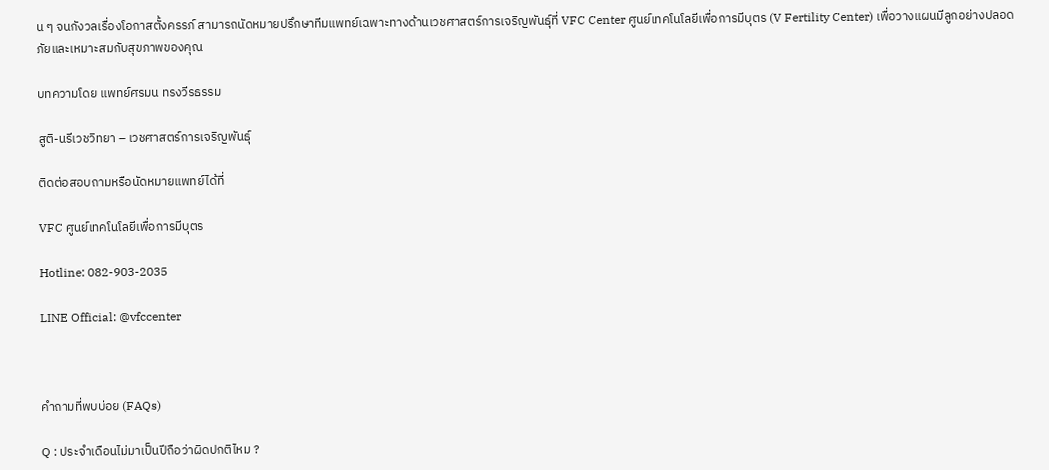น ๆ จนกังวลเรื่องโอกาสตั้งครรภ์ สามารถนัดหมายปรึกษาทีมแพทย์เฉพาะทางด้านเวชศาสตร์การเจริญพันธุ์ที่ VFC Center ศูนย์เทคโนโลยีเพื่อการมีบุตร (V Fertility Center) เพื่อวางแผนมีลูกอย่างปลอดภัยและเหมาะสมกับสุขภาพของคุณ

บทความโดย แพทย์ศรมน ทรงวีรธรรม

สูติ-นรีเวชวิทยา – เวชศาสตร์การเจริญพันธุ์

ติดต่อสอบถามหรือนัดหมายแพทย์ได้ที่

VFC ศูนย์เทคโนโลยีเพื่อการมีบุตร

Hotline: 082-903-2035

LINE Official: @vfccenter



คำถามที่พบบ่อย (FAQs)

Q : ประจำเดือนไม่มาเป็นปีถือว่าผิดปกติไหม ?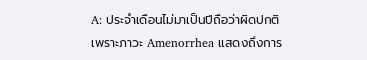A: ประจำเดือนไม่มาเป็นปีถือว่าผิดปกติ เพราะภาวะ Amenorrhea แสดงถึงการ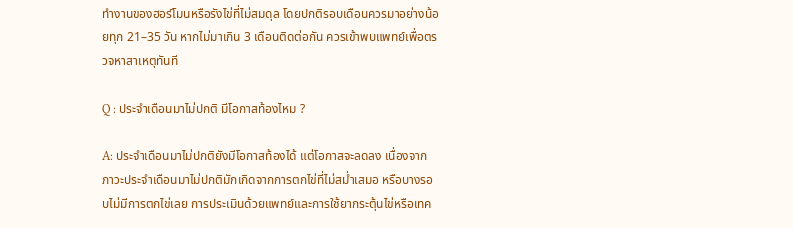ทำงานของฮอร์โมนหรือรังไข่ที่ไม่สมดุล โดยปกติรอบเดือนควรมาอย่างน้อยทุก 21–35 วัน หากไม่มาเกิน 3 เดือนติดต่อกัน ควรเข้าพบแพทย์เพื่อตรวจหาสาเหตุทันที

Q : ประจำเดือนมาไม่ปกติ มีโอกาสท้องไหม ?

A: ประจำเดือนมาไม่ปกติยังมีโอกาสท้องได้ แต่โอกาสจะลดลง เนื่องจากภาวะประจำเดือนมาไม่ปกติมักเกิดจากการตกไข่ที่ไม่สม่ำเสมอ หรือบางรอบไม่มีการตกไข่เลย การประเมินด้วยแพทย์และการใช้ยากระตุ้นไข่หรือเทค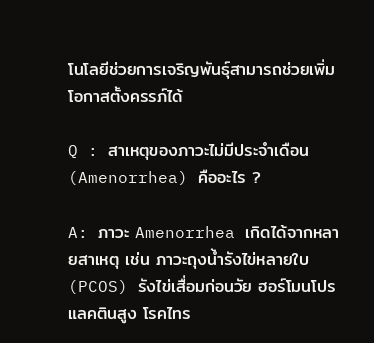โนโลยีช่วยการเจริญพันธุ์สามารถช่วยเพิ่มโอกาสตั้งครรภ์ได้

Q : สาเหตุของภาวะไม่มีประจำเดือน (Amenorrhea) คืออะไร ?

A: ภาวะ Amenorrhea เกิดได้จากหลายสาเหตุ เช่น ภาวะถุงน้ำรังไข่หลายใบ (PCOS) รังไข่เสื่อมก่อนวัย ฮอร์โมนโปรแลคตินสูง โรคไทร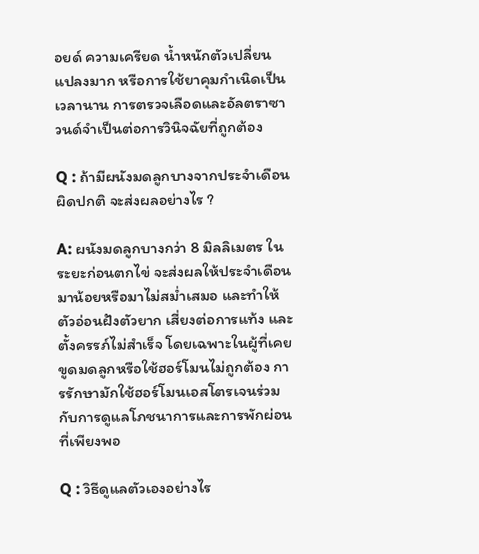อยด์ ความเครียด น้ำหนักตัวเปลี่ยนแปลงมาก หรือการใช้ยาคุมกำเนิดเป็นเวลานาน การตรวจเลือดและอัลตราซาวนด์จำเป็นต่อการวินิจฉัยที่ถูกต้อง

Q : ถ้ามีผนังมดลูกบางจากประจำเดือนผิดปกติ จะส่งผลอย่างไร ?

A: ผนังมดลูกบางกว่า 8 มิลลิเมตร ในระยะก่อนตกไข่ จะส่งผลให้ประจำเดือนมาน้อยหรือมาไม่สม่ำเสมอ และทำให้ตัวอ่อนฝังตัวยาก เสี่ยงต่อการแท้ง และตั้งครรภ์ไม่สำเร็จ โดยเฉพาะในผู้ที่เคยขูดมดลูกหรือใช้ฮอร์โมนไม่ถูกต้อง การรักษามักใช้ฮอร์โมนเอสโตรเจนร่วมกับการดูแลโภชนาการและการพักผ่อนที่เพียงพอ

Q : วิธีดูแลตัวเองอย่างไร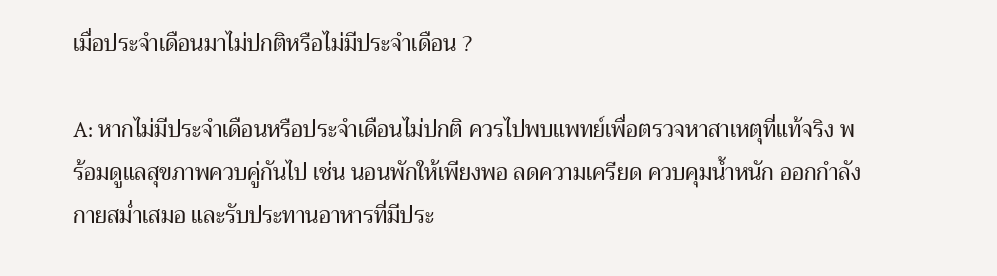เมื่อประจำเดือนมาไม่ปกติหรือไม่มีประจำเดือน ?

A: หากไม่มีประจำเดือนหรือประจำเดือนไม่ปกติ ควรไปพบแพทย์เพื่อตรวจหาสาเหตุที่แท้จริง พร้อมดูแลสุขภาพควบคู่กันไป เช่น นอนพักให้เพียงพอ ลดความเครียด ควบคุมน้ำหนัก ออกกำลังกายสม่ำเสมอ และรับประทานอาหารที่มีประ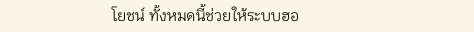โยชน์ ทั้งหมดนี้ช่วยให้ระบบฮอ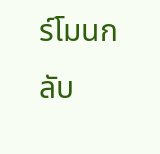ร์โมนกลับ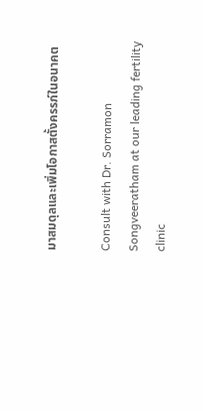มาสมดุลและเพิ่มโอกาสตั้งครรภ์ในอนาคต

Consult with Dr. Sorramon Songveeratham at our leading fertility clinic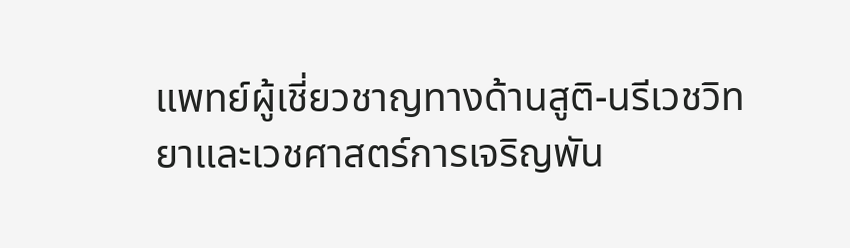แพทย์ผู้เชี่ยวชาญทางด้านสูติ-นรีเวชวิทยาและเวชศาสตร์การเจริญพัน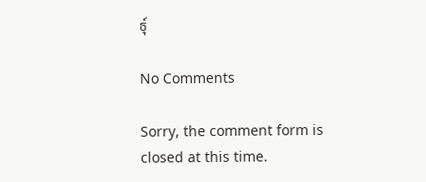ธุ์

No Comments

Sorry, the comment form is closed at this time.